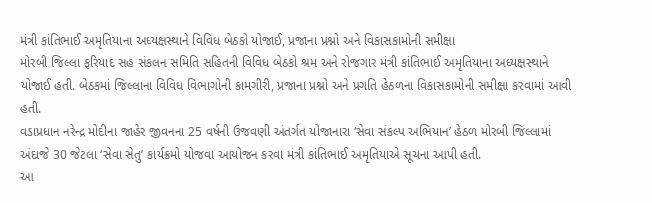મંત્રી કાંતિભાઈ અમૃતિયાના અધ્યક્ષસ્થાને વિવિધ બેઠકો યોજાઈ, પ્રજાના પ્રશ્નો અને વિકાસકામોની સમીક્ષા
મોરબી જિલ્લા ફરિયાદ સહ સંકલન સમિતિ સહિતની વિવિધ બેઠકો શ્રમ અને રોજગાર મંત્રી કાંતિભાઈ અમૃતિયાના અધ્યક્ષસ્થાને યોજાઈ હતી. બેઠકમાં જિલ્લાના વિવિધ વિભાગોની કામગીરી, પ્રજાના પ્રશ્નો અને પ્રગતિ હેઠળના વિકાસકામોની સમીક્ષા કરવામાં આવી હતી.
વડાપ્રધાન નરેન્દ્ર મોદીના જાહેર જીવનના 25 વર્ષની ઉજવણી અંતર્ગત યોજાનારા ‘સેવા સંકલ્પ અભિયાન’ હેઠળ મોરબી જિલ્લામાં અંદાજે 30 જેટલા ‘સેવા સેતુ’ કાર્યક્રમો યોજવા આયોજન કરવા મંત્રી કાંતિભાઈ અમૃતિયાએ સૂચના આપી હતી.
આ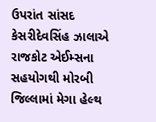ઉપરાંત સાંસદ કેસરીદેવસિંહ ઝાલાએ રાજકોટ એઈમ્સના સહયોગથી મોરબી જિલ્લામાં મેગા હેલ્થ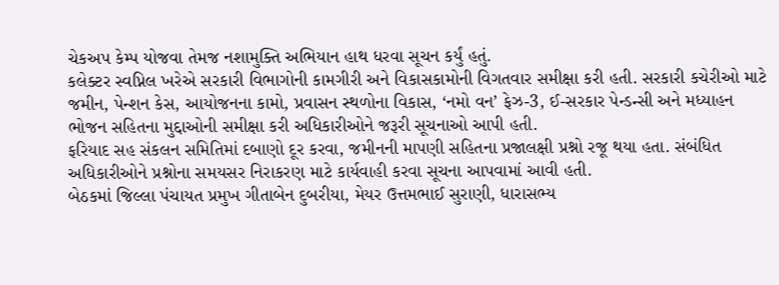ચેકઅપ કેમ્પ યોજવા તેમજ નશામુક્તિ અભિયાન હાથ ધરવા સૂચન કર્યું હતું.
કલેક્ટર સ્વપ્નિલ ખરેએ સરકારી વિભાગોની કામગીરી અને વિકાસકામોની વિગતવાર સમીક્ષા કરી હતી. સરકારી કચેરીઓ માટે જમીન, પેન્શન કેસ, આયોજનના કામો, પ્રવાસન સ્થળોના વિકાસ, ‘નમો વન’ ફેઝ-3, ઈ-સરકાર પેન્ડન્સી અને મધ્યાહન ભોજન સહિતના મુદ્દાઓની સમીક્ષા કરી અધિકારીઓને જરૂરી સૂચનાઓ આપી હતી.
ફરિયાદ સહ સંકલન સમિતિમાં દબાણો દૂર કરવા, જમીનની માપણી સહિતના પ્રજાલક્ષી પ્રશ્નો રજૂ થયા હતા. સંબંધિત અધિકારીઓને પ્રશ્નોના સમયસર નિરાકરણ માટે કાર્યવાહી કરવા સૂચના આપવામાં આવી હતી.
બેઠકમાં જિલ્લા પંચાયત પ્રમુખ ગીતાબેન દુબરીયા, મેયર ઉત્તમભાઈ સુરાણી, ધારાસભ્ય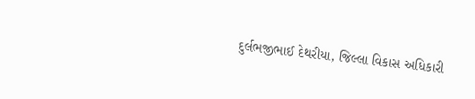દુર્લભજીભાઈ દેથરીયા, જિલ્લા વિકાસ અધિકારી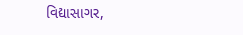વિદ્યાસાગર,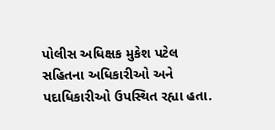પોલીસ અધિક્ષક મુકેશ પટેલ સહિતના અધિકારીઓ અને પદાધિકારીઓ ઉપસ્થિત રહ્યા હતા.